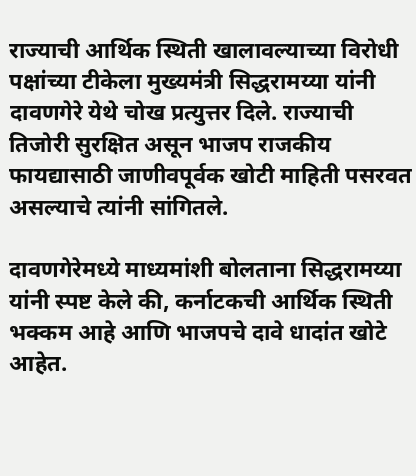राज्याची आर्थिक स्थिती खालावल्याच्या विरोधी पक्षांच्या टीकेला मुख्यमंत्री सिद्धरामय्या यांनी दावणगेरे येथे चोख प्रत्युत्तर दिले. राज्याची तिजोरी सुरक्षित असून भाजप राजकीय फायद्यासाठी जाणीवपूर्वक खोटी माहिती पसरवत असल्याचे त्यांनी सांगितले.

दावणगेरेमध्ये माध्यमांशी बोलताना सिद्धरामय्या यांनी स्पष्ट केले की, कर्नाटकची आर्थिक स्थिती भक्कम आहे आणि भाजपचे दावे धादांत खोटे आहेत.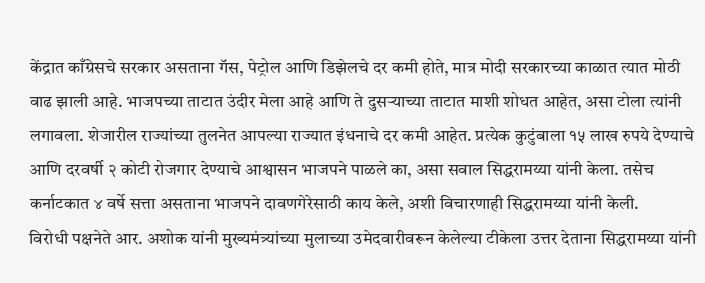केंद्रात काँग्रेसचे सरकार असताना गॅस, पेट्रोल आणि डिझेलचे दर कमी होते, मात्र मोदी सरकारच्या काळात त्यात मोठी वाढ झाली आहे. भाजपच्या ताटात उंदीर मेला आहे आणि ते दुसऱ्याच्या ताटात माशी शोधत आहेत, असा टोला त्यांनी लगावला. शेजारील राज्यांच्या तुलनेत आपल्या राज्यात इंधनाचे दर कमी आहेत. प्रत्येक कुटुंबाला १५ लाख रुपये देण्याचे आणि दरवर्षी २ कोटी रोजगार देण्याचे आश्वासन भाजपने पाळले का, असा सवाल सिद्धरामय्या यांनी केला. तसेच कर्नाटकात ४ वर्षे सत्ता असताना भाजपने दावणगेरेसाठी काय केले, अशी विचारणाही सिद्धरामय्या यांनी केली.
विरोधी पक्षनेते आर. अशोक यांनी मुख्यमंत्र्यांच्या मुलाच्या उमेदवारीवरून केलेल्या टीकेला उत्तर देताना सिद्धरामय्या यांनी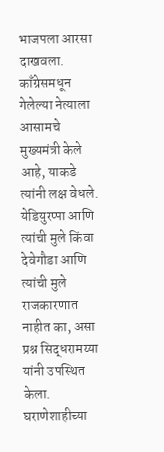भाजपला आरसा दाखवला. काँग्रेसमधून गेलेल्या नेत्याला आसामचे मुख्यमंत्री केले आहे, याकडे त्यांनी लक्ष वेधले. येडियुरप्पा आणि त्यांची मुले किंवा देवेगौडा आणि त्यांची मुले राजकारणात नाहीत का, असा प्रश्न सिद्धरामय्या यांनी उपस्थित केला. घराणेशाहीच्या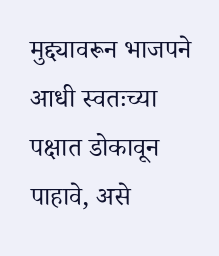मुद्द्यावरून भाजपने आधी स्वतःच्या पक्षात डोकावून पाहावे, असे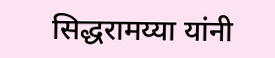सिद्धरामय्या यांनी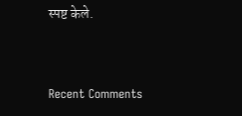स्पष्ट केले.


Recent Comments